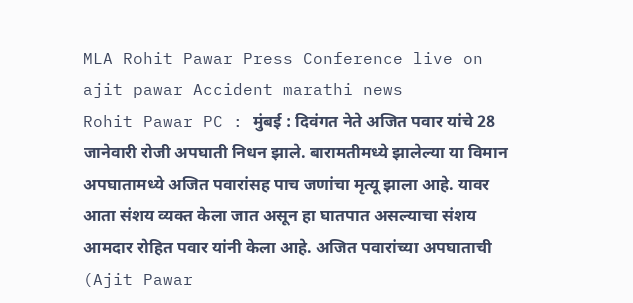MLA Rohit Pawar Press Conference live on ajit pawar Accident marathi news
Rohit Pawar PC : मुंबई : दिवंगत नेते अजित पवार यांचे 28 जानेवारी रोजी अपघाती निधन झाले. बारामतीमध्ये झालेल्या या विमान अपघातामध्ये अजित पवारांसह पाच जणांचा मृत्यू झाला आहे. यावर आता संशय व्यक्त केला जात असून हा घातपात असल्याचा संशय आमदार रोहित पवार यांनी केला आहे. अजित पवारांच्या अपघाताची (Ajit Pawar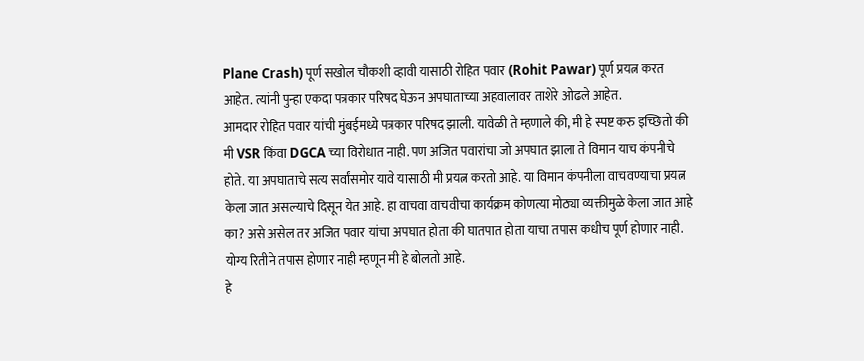Plane Crash) पूर्ण सखोल चौकशी व्हावी यासाठी रोहित पवार (Rohit Pawar) पूर्ण प्रयत्न करत आहेत. त्यांनी पुन्हा एकदा पत्रकार परिषद घेऊन अपघाताच्या अहवालावर ताशेरे ओढले आहेत.
आमदार रोहित पवार यांची मुंबईमध्ये पत्रकार परिषद झाली. यावेळी ते म्हणाले की, मी हे स्पष्ट करु इच्छितो की मी VSR किंवा DGCA च्या विरोधात नाही. पण अजित पवारांचा जो अपघात झाला ते विमान याच कंपनीचे होते. या अपघाताचे सत्य सर्वांसमोर यावे यासाठी मी प्रयत्न करतो आहे. या विमान कंपनीला वाचवण्याचा प्रयत्न केला जात असल्याचे दिसून येत आहे. हा वाचवा वाचवीचा कार्यक्रम कोणत्या मोठ्या व्यक्तीमुळे केला जात आहे का? असे असेल तर अजित पवार यांचा अपघात होता की घातपात होता याचा तपास कधीच पूर्ण होणार नाही. योग्य रितीने तपास होणार नाही म्हणून मी हे बोलतो आहे.
हे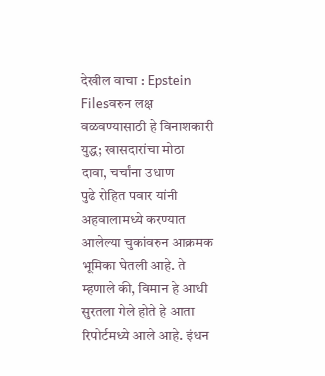देखील वाचा : Epstein Filesवरुन लक्ष वळवण्यासाठी हे विनाशकारी युद्ध; खासदारांचा मोठा दावा, चर्चांना उधाण
पुढे रोहित पवार यांनी अहवालामध्ये करण्यात आलेल्या चुकांवरुन आक्रमक भूमिका घेतली आहे. ते म्हणाले की, विमान हे आधी सुरतला गेले होते हे आता रिपोर्टमध्ये आले आहे. इंधन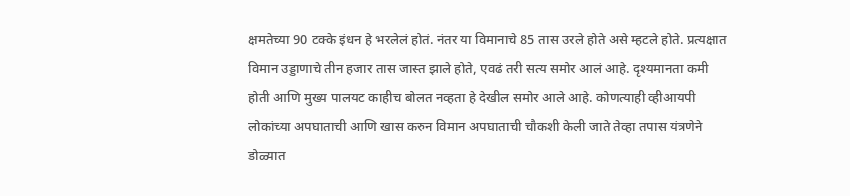क्षमतेच्या 90 टक्के इंधन हे भरलेलं होतं. नंतर या विमानाचे 85 तास उरले होते असे म्हटले होते. प्रत्यक्षात विमान उड्डाणाचे तीन हजार तास जास्त झाले होते, एवढं तरी सत्य समोर आलं आहे. दृश्यमानता कमी होती आणि मुख्य पालयट काहीच बोलत नव्हता हे देखील समोर आले आहे. कोणत्याही व्हीआयपी लोकांच्या अपघाताची आणि खास करुन विमान अपघाताची चौकशी केली जाते तेव्हा तपास यंत्रणेने डोळ्यात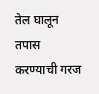तेल घालून तपास करण्याची गरज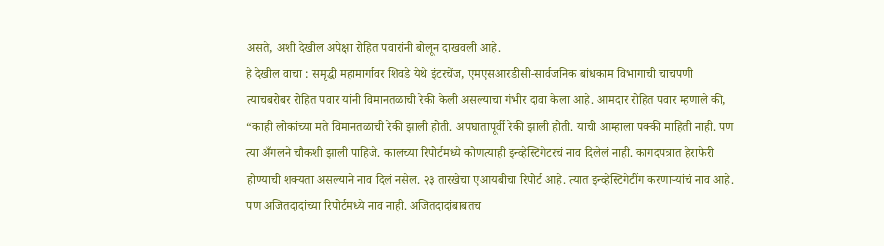असते, अशी देखील अपेक्षा रोहित पवारांनी बोलून दाखवली आहे.
हे देखील वाचा : समृद्धी महामार्गावर शिवडे येथे इंटरचेंज, एमएसआरडीसी-सार्वजनिक बांधकाम विभागाची चाचपणी
त्याचबरोबर रोहित पवार यांनी विमानतळाची रेकी केली असल्याचा गंभीर दावा केला आहे. आमदार रोहित पवार म्हणाले की, “काही लोकांच्या मते विमानतळाची रेकी झाली होती. अपघातापूर्वी रेकी झाली होती. याची आम्हाला पक्की माहिती नाही. पण त्या अँगलने चौकशी झाली पाहिजे. कालच्या रिपोर्टमध्ये कोणत्याही इन्व्हेस्टिगेटरचं नाव दिलेलं नाही. कागदपत्रात हेराफेरी होण्याची शक्यता असल्याने नाव दिलं नसेल. २३ तारखेचा एआयबीचा रिपोर्ट आहे. त्यात इन्व्हेस्टिगेटींग करणाऱ्यांचं नाव आहे. पण अजितदादांच्या रिपोर्टमध्ये नाव नाही. अजितदादांबाबतच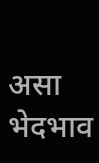असा भेदभाव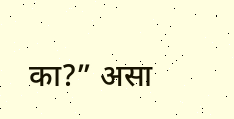का?” असा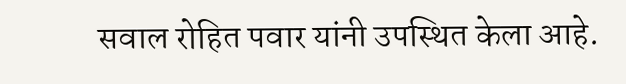सवाल रोहित पवार यांनी उपस्थित केला आहे.